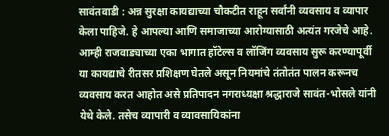सावंतवाडी : अन्न सुरक्षा कायद्याच्या चौकटीत राहून सर्वांनी व्यवसाय व व्यापार केला पाहिजे. हे आपल्या आणि समाजाच्या आरोग्यासाठी अत्यंत गरजेचे आहे. आम्ही राजवाड्याच्या एका भागात हॉटेल्स व लॉजिंग व्यवसाय सुरू करण्यापूर्वी या कायद्याचे रीतसर प्रशिक्षण घेतले असून नियमांचे तंतोतंत पालन करूनच व्यवसाय करत आहोत असे प्रतिपादन नगराध्यक्षा श्रद्धाराजे सावंत-भोसले यांनी येथे केले. तसेच व्यापारी व व्यावसायिकांना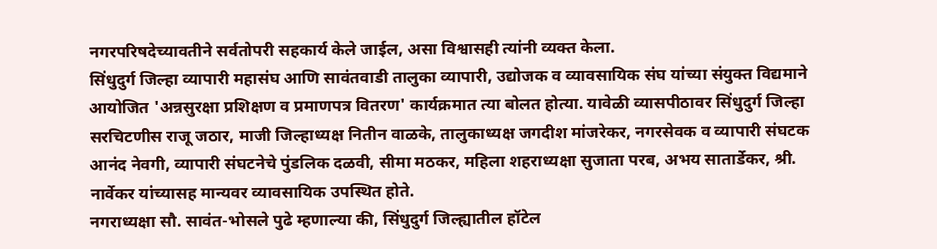नगरपरिषदेच्यावतीने सर्वतोपरी सहकार्य केले जाईल, असा विश्वासही त्यांनी व्यक्त केला.
सिंधुदुर्ग जिल्हा व्यापारी महासंघ आणि सावंतवाडी तालुका व्यापारी, उद्योजक व व्यावसायिक संघ यांच्या संयुक्त विद्यमाने आयोजित 'अन्नसुरक्षा प्रशिक्षण व प्रमाणपत्र वितरण' कार्यक्रमात त्या बोलत होत्या. यावेळी व्यासपीठावर सिंधुदुर्ग जिल्हा सरचिटणीस राजू जठार, माजी जिल्हाध्यक्ष नितीन वाळके, तालुकाध्यक्ष जगदीश मांजरेकर, नगरसेवक व व्यापारी संघटक आनंद नेवगी, व्यापारी संघटनेचे पुंडलिक दळवी, सीमा मठकर, महिला शहराध्यक्षा सुजाता परब, अभय सातार्डेकर, श्री. नार्वेकर यांच्यासह मान्यवर व्यावसायिक उपस्थित होते.
नगराध्यक्षा सौ. सावंत-भोसले पुढे म्हणाल्या की, सिंधुदुर्ग जिल्ह्यातील हॉटेल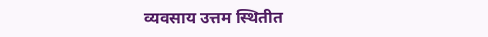व्यवसाय उत्तम स्थितीत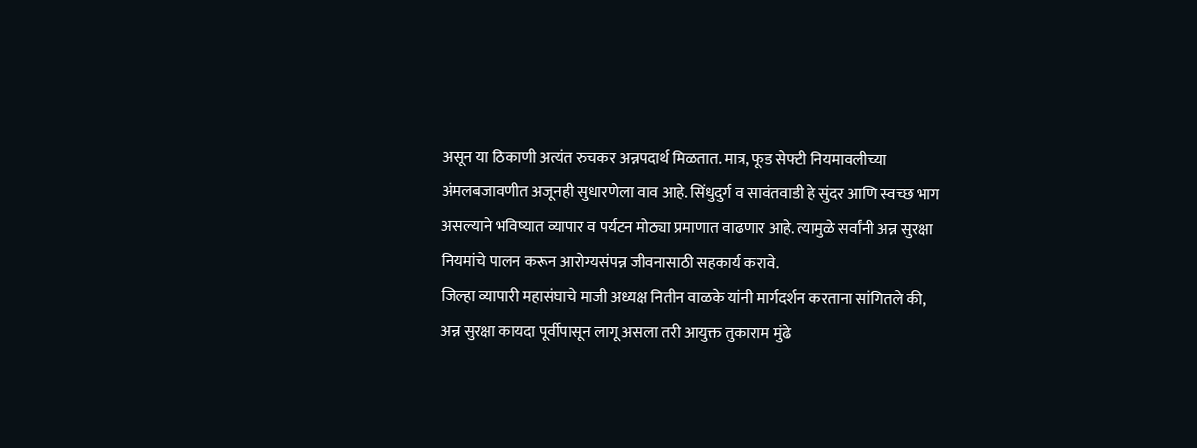असून या ठिकाणी अत्यंत रुचकर अन्नपदार्थ मिळतात. मात्र, फूड सेफ्टी नियमावलीच्या अंमलबजावणीत अजूनही सुधारणेला वाव आहे. सिंधुदुर्ग व सावंतवाडी हे सुंदर आणि स्वच्छ भाग असल्याने भविष्यात व्यापार व पर्यटन मोठ्या प्रमाणात वाढणार आहे. त्यामुळे सर्वांनी अन्न सुरक्षा नियमांचे पालन करून आरोग्यसंपन्न जीवनासाठी सहकार्य करावे.
जिल्हा व्यापारी महासंघाचे माजी अध्यक्ष नितीन वाळके यांनी मार्गदर्शन करताना सांगितले की, अन्न सुरक्षा कायदा पूर्वीपासून लागू असला तरी आयुक्त तुकाराम मुंढे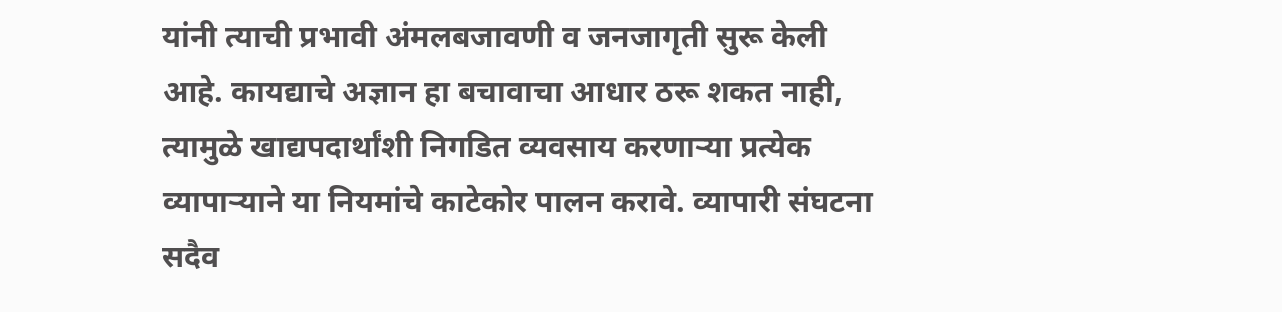यांनी त्याची प्रभावी अंमलबजावणी व जनजागृती सुरू केली आहे. कायद्याचे अज्ञान हा बचावाचा आधार ठरू शकत नाही, त्यामुळे खाद्यपदार्थांशी निगडित व्यवसाय करणाऱ्या प्रत्येक व्यापाऱ्याने या नियमांचे काटेकोर पालन करावे. व्यापारी संघटना सदैव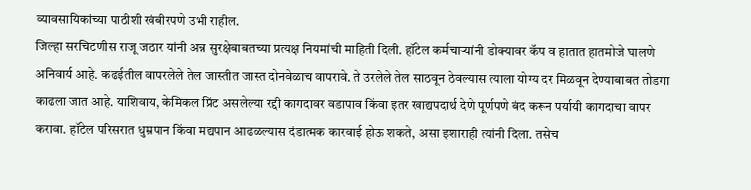व्यावसायिकांच्या पाठीशी खंबीरपणे उभी राहील.
जिल्हा सरचिटणीस राजू जठार यांनी अन्न सुरक्षेबाबतच्या प्रत्यक्ष नियमांची माहिती दिली. हॉटेल कर्मचाऱ्यांनी डोक्यावर कॅप व हातात हातमोजे घालणे अनिवार्य आहे. कढईतील वापरलेले तेल जास्तीत जास्त दोनवेळाच वापरावे. ते उरलेले तेल साठवून ठेवल्यास त्याला योग्य दर मिळवून देण्याबाबत तोडगा काढला जात आहे. याशिवाय, केमिकल प्रिंट असलेल्या रद्दी कागदावर वडापाव किंवा इतर खाद्यपदार्थ देणे पूर्णपणे बंद करून पर्यायी कागदाचा वापर करावा. हॉटेल परिसरात धुम्रपान किंवा मद्यपान आढळल्यास दंडात्मक कारवाई होऊ शकते, असा इशाराही त्यांनी दिला. तसेच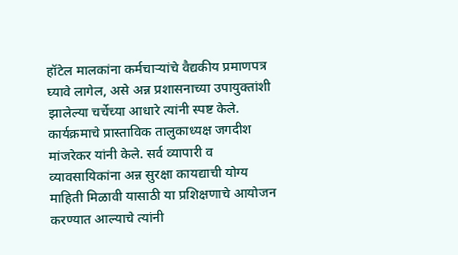हॉटेल मालकांना कर्मचाऱ्यांचे वैद्यकीय प्रमाणपत्र घ्यावे लागेल, असे अन्न प्रशासनाच्या उपायुक्तांशी झालेल्या चर्चेच्या आधारे त्यांनी स्पष्ट केले.
कार्यक्रमाचे प्रास्ताविक तालुकाध्यक्ष जगदीश मांजरेकर यांनी केले. सर्व व्यापारी व व्यावसायिकांना अन्न सुरक्षा कायद्याची योग्य माहिती मिळावी यासाठी या प्रशिक्षणाचे आयोजन करण्यात आल्याचे त्यांनी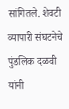सांगितले. शेवटी व्यापारी संघटनेचे पुंडलिक दळवी यांनी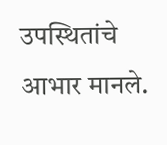उपस्थितांचे आभार मानले.